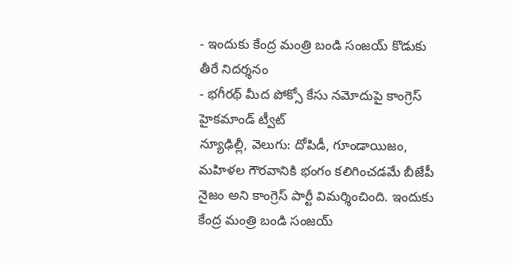- ఇందుకు కేంద్ర మంత్రి బండి సంజయ్ కొడుకు తీరే నిదర్శనం
- భగీరథ్ మీద పోక్సో కేసు నమోదుపై కాంగ్రెస్ హైకమాండ్ ట్వీట్
న్యూఢిల్లీ, వెలుగు: దోపిడీ, గూండాయిజం, మహిళల గౌరవానికి భంగం కలిగించడమే బీజేపీ నైజం అని కాంగ్రెస్ పార్టీ విమర్శించింది. ఇందుకు కేంద్ర మంత్రి బండి సంజయ్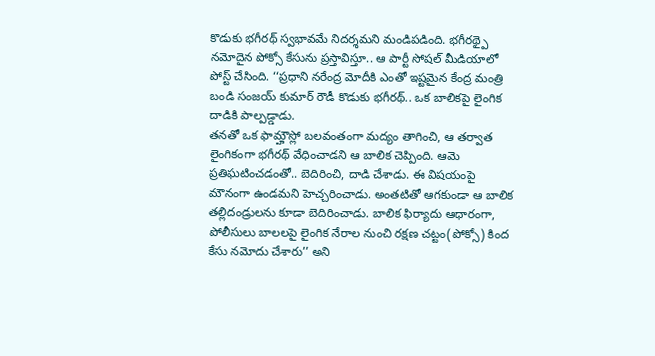కొడుకు భగీరథ్ స్వభావమే నిదర్శమని మండిపడింది. భగీరథ్పై నమోదైన పోక్సో కేసును ప్రస్తావిస్తూ.. ఆ పార్టీ సోషల్ మీడియాలో పోస్ట్ చేసింది. ‘‘ప్రధాని నరేంద్ర మోదీకి ఎంతో ఇష్టమైన కేంద్ర మంత్రి బండి సంజయ్ కుమార్ రౌడీ కొడుకు భగీరథ్.. ఒక బాలికపై లైంగిక దాడికి పాల్పడ్డాడు.
తనతో ఒక ఫామ్హౌస్లో బలవంతంగా మద్యం తాగించి, ఆ తర్వాత లైంగికంగా భగీరథ్ వేధించాడని ఆ బాలిక చెప్పింది. ఆమె ప్రతిఘటించడంతో.. బెదిరించి, దాడి చేశాడు. ఈ విషయంపై మౌనంగా ఉండమని హెచ్చరించాడు. అంతటితో ఆగకుండా ఆ బాలిక తల్లిదండ్రులను కూడా బెదిరించాడు. బాలిక ఫిర్యాదు ఆధారంగా, పోలీసులు బాలలపై లైంగిక నేరాల నుంచి రక్షణ చట్టం(పోక్సో) కింద కేసు నమోదు చేశారు’’ అని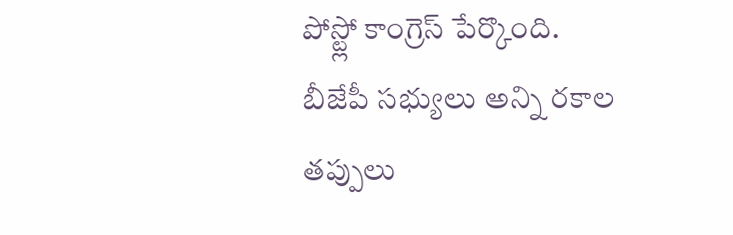పోస్ట్లో కాంగ్రెస్ పేర్కొంది.
బీజేపీ సభ్యులు అన్ని రకాల తప్పులు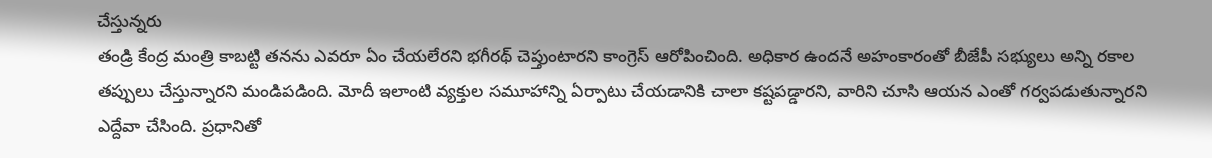చేస్తున్నరు
తండ్రి కేంద్ర మంత్రి కాబట్టి తనను ఎవరూ ఏం చేయలేరని భగీరథ్ చెప్తుంటారని కాంగ్రెస్ ఆరోపించింది. అధికార ఉందనే అహంకారంతో బీజేపీ సభ్యులు అన్ని రకాల తప్పులు చేస్తున్నారని మండిపడింది. మోదీ ఇలాంటి వ్యక్తుల సమూహాన్ని ఏర్పాటు చేయడానికి చాలా కష్టపడ్డారని, వారిని చూసి ఆయన ఎంతో గర్వపడుతున్నారని ఎద్దేవా చేసింది. ప్రధానితో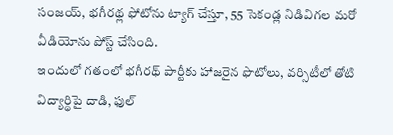సంజయ్, భగీరథ్ల ఫోటోను ట్యాగ్ చేస్తూ, 55 సెకండ్ల నిడివిగల మరో వీడియోను పోస్ట్ చేసింది.
ఇందులో గతంలో భగీరథ్ పార్టీకు హాజరైన ఫొటోలు, వర్సిటీలో తోటి విద్యార్థిపై దాడి, ఫుల్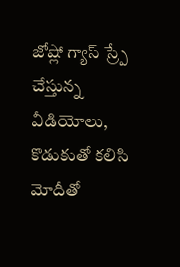జోష్లో గ్యాస్ స్ర్పే చేస్తున్న వీడియోలు, కొడుకుతో కలిసి మోదీతో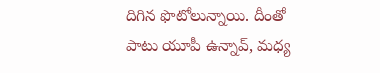దిగిన ఫొటోలున్నాయి. దీంతో పాటు యూపీ ఉన్నావ్, మధ్య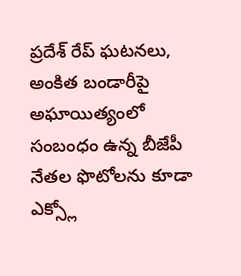ప్రదేశ్ రేప్ ఘటనలు, అంకిత బండారీపై అఘాయిత్యంలో సంబంధం ఉన్న బీజేపీ నేతల ఫొటోలను కూడా ఎక్స్లో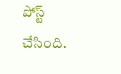పోస్ట్ చేసింది.